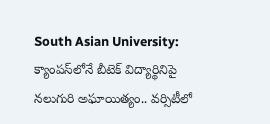South Asian University: క్యాంపస్‌లోనే బీటెక్ విద్యార్థినిపై నలుగురి అఘాయిత్యం.. వర్సిటీలో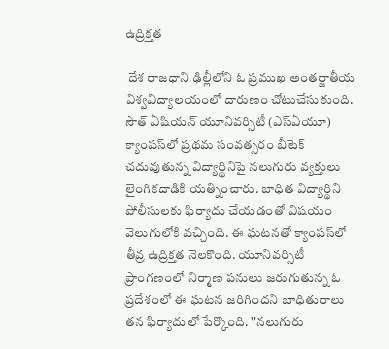ఉద్రిక్తత

 దేశ రాజధాని ఢిల్లీలోని ఓ ప్రముఖ అంతర్జాతీయ విశ్వవిద్యాలయంలో దారుణం చోటుచేసుకుంది. సౌత్ ఏషియన్ యూనివర్సిటీ (ఎస్ఏయూ) క్యాంపస్‌లో ప్రథమ సంవత్సరం బీటెక్ చదువుతున్న విద్యార్థినిపై నలుగురు వ్యక్తులు లైంగికదాడికి యత్నించారు. బాధిత విద్యార్థిని పోలీసులకు ఫిర్యాదు చేయడంతో విషయం వెలుగులోకి వచ్చింది. ఈ ఘటనతో క్యాంపస్‌లో తీవ్ర ఉద్రిక్తత నెలకొంది. యూనివర్సిటీ ప్రాంగణంలో నిర్మాణ పనులు జరుగుతున్న ఓ ప్రదేశంలో ఈ ఘటన జరిగిందని బాధితురాలు తన ఫిర్యాదులో పేర్కొంది. "నలుగురు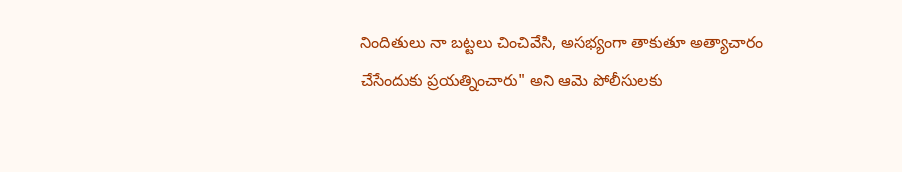నిందితులు నా బట్టలు చించివేసి, అసభ్యంగా తాకుతూ అత్యాచారం చేసేందుకు ప్రయత్నించారు" అని ఆమె పోలీసులకు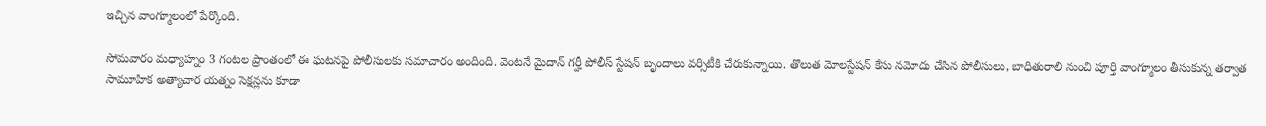ఇచ్చిన వాంగ్మూలంలో పేర్కొంది.

సోమవారం మధ్యాహ్నం 3 గంటల ప్రాంతంలో ఈ ఘటనపై పోలీసులకు సమాచారం అందింది. వెంటనే మైదాన్ గర్హీ పోలీస్ స్టేషన్ బృందాలు వర్సిటీకి చేరుకున్నాయి. తొలుత మోలస్టేషన్ కేసు నమోదు చేసిన పోలీసులు, బాధితురాలి నుంచి పూర్తి వాంగ్మూలం తీసుకున్న తర్వాత సామూహిక అత్యాచార యత్నం సెక్షన్లను కూడా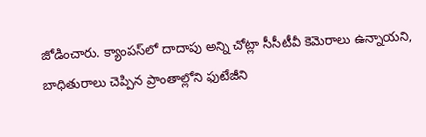జోడించారు. క్యాంపస్‌లో దాదాపు అన్ని చోట్లా సీసీటీవీ కెమెరాలు ఉన్నాయని, బాధితురాలు చెప్పిన ప్రాంతాల్లోని ఫుటేజీని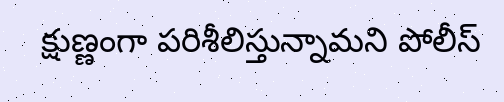క్షుణ్ణంగా పరిశీలిస్తున్నామని పోలీస్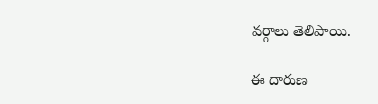వర్గాలు తెలిపాయి.

ఈ దారుణ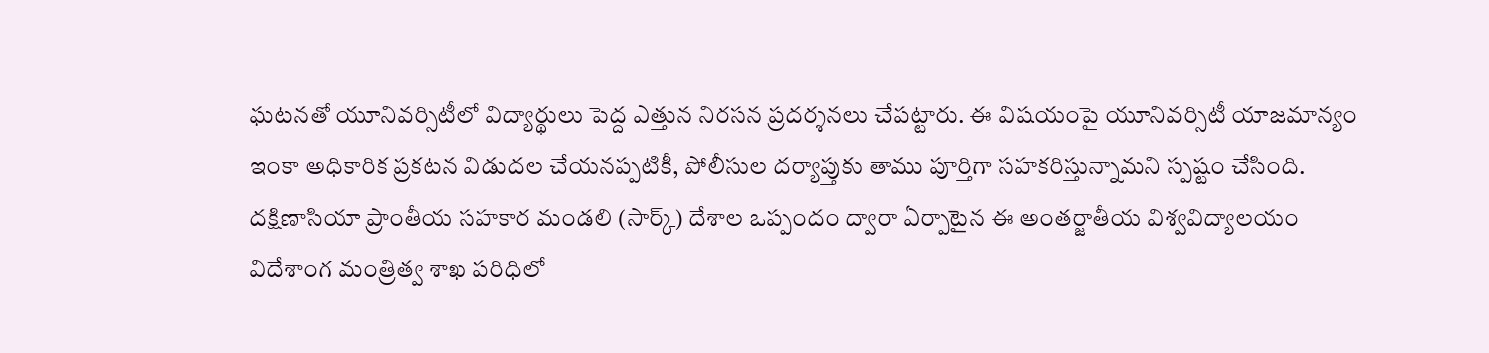ఘటనతో యూనివర్సిటీలో విద్యార్థులు పెద్ద ఎత్తున నిరసన ప్రదర్శనలు చేపట్టారు. ఈ విషయంపై యూనివర్సిటీ యాజమాన్యం ఇంకా అధికారిక ప్రకటన విడుదల చేయనప్పటికీ, పోలీసుల దర్యాప్తుకు తాము పూర్తిగా సహకరిస్తున్నామని స్పష్టం చేసింది. దక్షిణాసియా ప్రాంతీయ సహకార మండలి (సార్క్) దేశాల ఒప్పందం ద్వారా ఏర్పాటైన ఈ అంతర్జాతీయ విశ్వవిద్యాలయం విదేశాంగ మంత్రిత్వ శాఖ పరిధిలో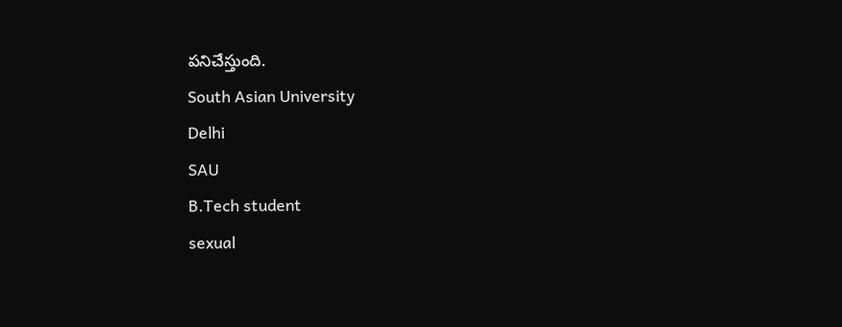పనిచేస్తుంది.
South Asian University
Delhi
SAU
B.Tech student
sexual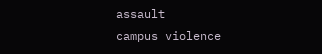assault
campus violence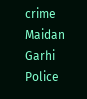crime
Maidan Garhi Police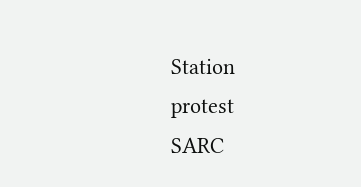Station
protest
SARC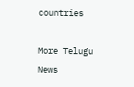countries

More Telugu News